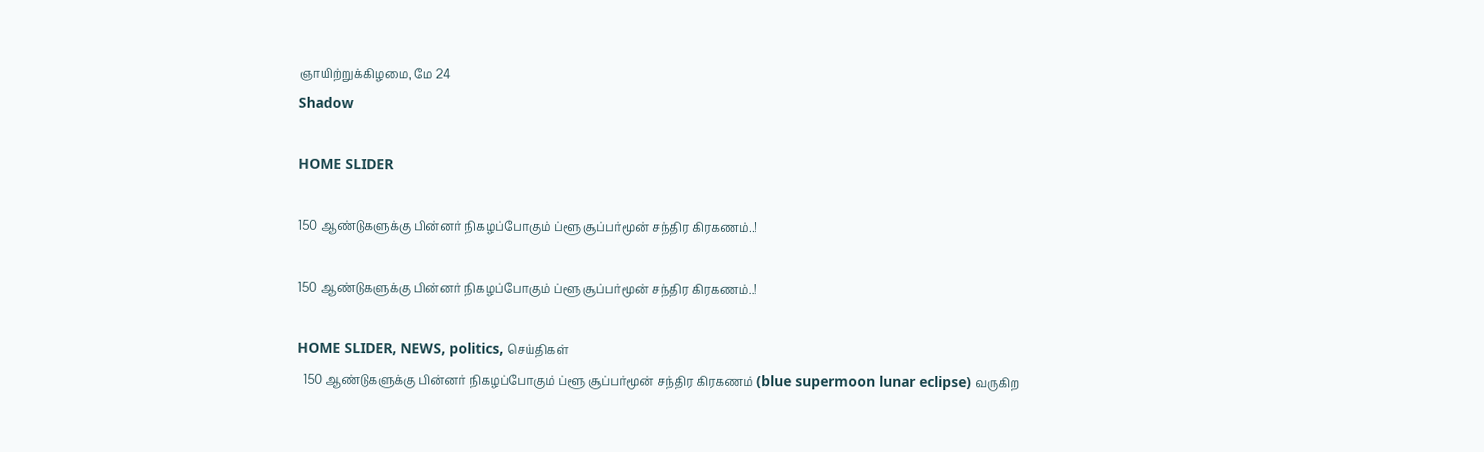ஞாயிற்றுக்கிழமை, மே 24
Shadow

HOME SLIDER

150 ஆண்டுகளுக்கு பின்னர் நிகழப்போகும் ப்ளூ சூப்பர்மூன் சந்திர கிரகணம்..!

150 ஆண்டுகளுக்கு பின்னர் நிகழப்போகும் ப்ளூ சூப்பர்மூன் சந்திர கிரகணம்..!

HOME SLIDER, NEWS, politics, செய்திகள்
  150 ஆண்டுகளுக்கு பின்னர் நிகழப்போகும் ப்ளூ சூப்பர்மூன் சந்திர கிரகணம் (blue supermoon lunar eclipse) வருகிற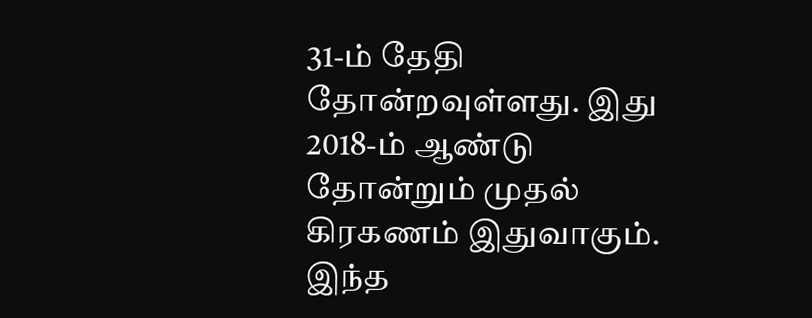31-ம் தேதி தோன்றவுள்ளது. இது 2018-ம் ஆண்டு தோன்றும் முதல் கிரகணம் இதுவாகும். இந்த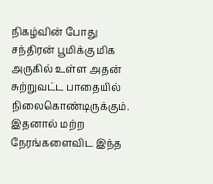நிகழ்வின் போது சந்திரன் பூமிக்கு மிக அருகில் உள்ள அதன் சுற்றுவட்ட பாதையில் நிலைகொண்டிருக்கும். இதனால் மற்ற நேரங்களைவிட இந்த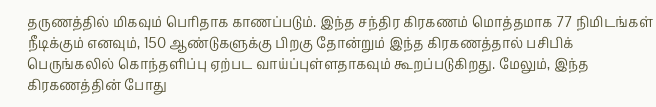தருணத்தில் மிகவும் பெரிதாக காணப்படும். இந்த சந்திர கிரகணம் மொத்தமாக 77 நிமிடங்கள் நீடிக்கும் எனவும், 150 ஆண்டுகளுக்கு பிறகு தோன்றும் இந்த கிரகணத்தால் பசிபிக் பெருங்கலில் கொந்தளிப்பு ஏற்பட வாய்ப்புள்ளதாகவும் கூறப்படுகிறது. மேலும், இந்த கிரகணத்தின் போது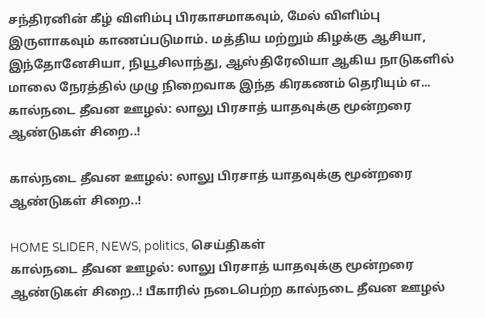சந்திரனின் கீழ் விளிம்பு பிரகாசமாகவும், மேல் விளிம்பு இருளாகவும் காணப்படுமாம். மத்திய மற்றும் கிழக்கு ஆசியா, இந்தோனேசியா, நியூசிலாந்து, ஆஸ்திரேலியா ஆகிய நாடுகளில் மாலை நேரத்தில் முழு நிறைவாக இந்த கிரகணம் தெரியும் எ...
கால்நடை தீவன ஊழல்: லாலு பிரசாத் யாதவுக்கு மூன்றரை ஆண்டுகள் சிறை..!

கால்நடை தீவன ஊழல்: லாலு பிரசாத் யாதவுக்கு மூன்றரை ஆண்டுகள் சிறை..!

HOME SLIDER, NEWS, politics, செய்திகள்
கால்நடை தீவன ஊழல்: லாலு பிரசாத் யாதவுக்கு மூன்றரை ஆண்டுகள் சிறை..! பீகாரில் நடைபெற்ற கால்நடை தீவன ஊழல்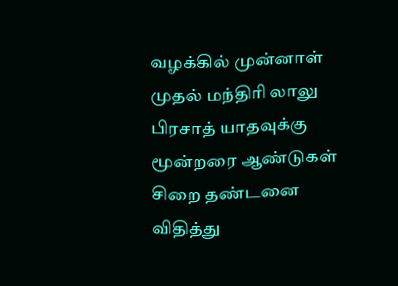வழக்கில் முன்னாள் முதல் மந்திரி லாலு பிரசாத் யாதவுக்கு மூன்றரை ஆண்டுகள் சிறை தண்டனை விதித்து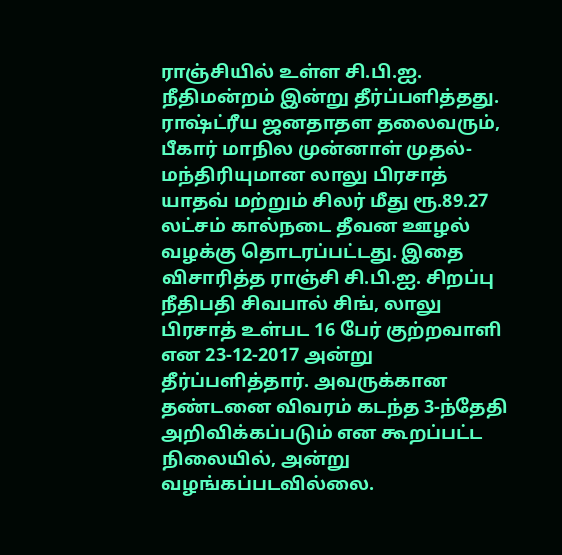ராஞ்சியில் உள்ள சி.பி.ஐ. நீதிமன்றம் இன்று தீர்ப்பளித்தது. ராஷ்ட்ரீய ஜனதாதள தலைவரும், பீகார் மாநில முன்னாள் முதல்-மந்திரியுமான லாலு பிரசாத் யாதவ் மற்றும் சிலர் மீது ரூ.89.27 லட்சம் கால்நடை தீவன ஊழல் வழக்கு தொடரப்பட்டது. இதை விசாரித்த ராஞ்சி சி.பி.ஐ. சிறப்பு நீதிபதி சிவபால் சிங், லாலு பிரசாத் உள்பட 16 பேர் குற்றவாளி என 23-12-2017 அன்று தீர்ப்பளித்தார். அவருக்கான தண்டனை விவரம் கடந்த 3-ந்தேதி அறிவிக்கப்படும் என கூறப்பட்ட நிலையில், அன்று வழங்கப்படவில்லை.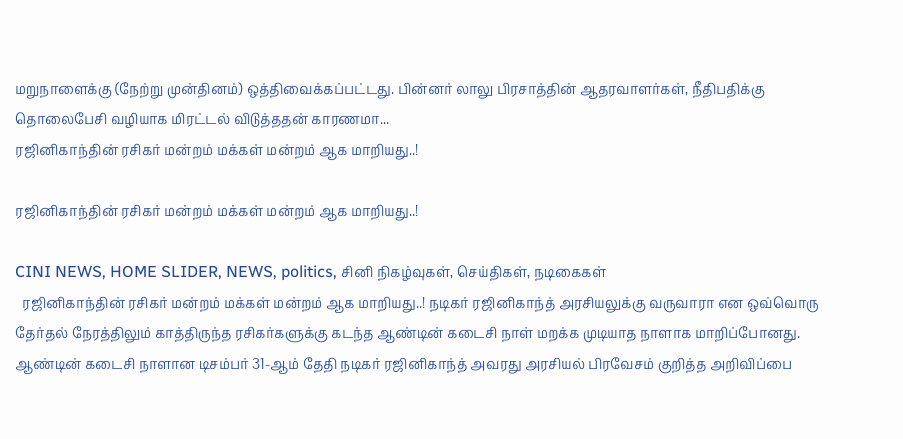மறுநாளைக்கு (நேற்று முன்தினம்) ஒத்திவைக்கப்பட்டது. பின்னர் லாலு பிரசாத்தின் ஆதரவாளர்கள், நீதிபதிக்கு தொலைபேசி வழியாக மிரட்டல் விடுத்ததன் காரணமா...
ரஜினிகாந்தின் ரசிகர் மன்றம் மக்கள் மன்றம் ஆக மாறியது..!

ரஜினிகாந்தின் ரசிகர் மன்றம் மக்கள் மன்றம் ஆக மாறியது..!

CINI NEWS, HOME SLIDER, NEWS, politics, சினி நிகழ்வுகள், செய்திகள், நடிகைகள்
  ரஜினிகாந்தின் ரசிகர் மன்றம் மக்கள் மன்றம் ஆக மாறியது..! நடிகர் ரஜினிகாந்த் அரசியலுக்கு வருவாரா என ஒவ்வொரு தேர்தல் நேரத்திலும் காத்திருந்த ரசிகர்களுக்கு கடந்த ஆண்டின் கடைசி நாள் மறக்க முடியாத நாளாக மாறிப்போனது. ஆண்டின் கடைசி நாளான டிசம்பர் 31-ஆம் தேதி நடிகர் ரஜினிகாந்த் அவரது அரசியல் பிரவேசம் குறித்த அறிவிப்பை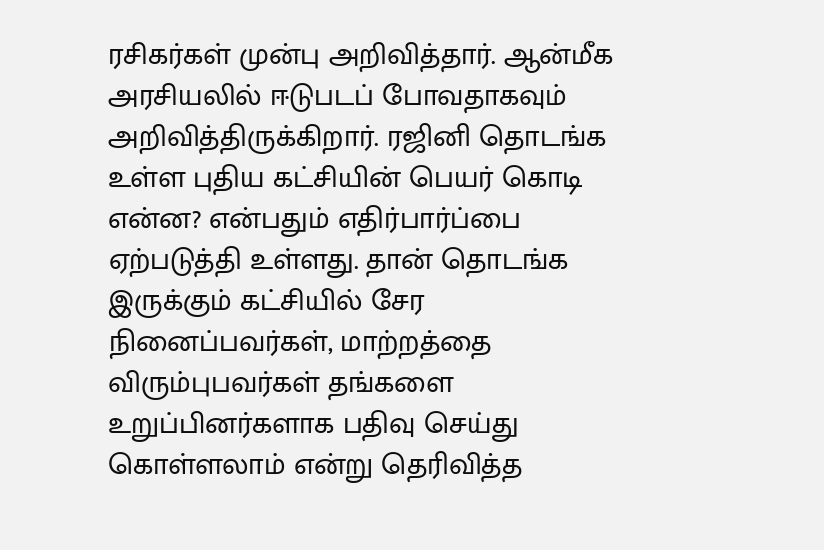ரசிகர்கள் முன்பு அறிவித்தார். ஆன்மீக அரசியலில் ஈடுபடப் போவதாகவும் அறிவித்திருக்கிறார். ரஜினி தொடங்க உள்ள புதிய கட்சியின் பெயர் கொடி என்ன? என்பதும் எதிர்பார்ப்பை ஏற்படுத்தி உள்ளது. தான் தொடங்க இருக்கும் கட்சியில் சேர நினைப்பவர்கள், மாற்றத்தை விரும்புபவர்கள் தங்களை உறுப்பினர்களாக பதிவு செய்து கொள்ளலாம் என்று தெரிவித்த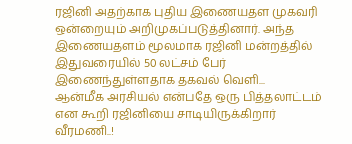ரஜினி அதற்காக புதிய இணையதள முகவரி ஒன்றையும் அறிமுகப்படுத்தினார். அந்த இணையதளம் மூலமாக ரஜினி மன்றத்தில் இதுவரையில் 50 லட்சம் பேர் இணைந்துள்ளதாக தகவல் வெளி...
ஆன்மீக அரசியல் என்பதே ஒரு பித்தலாட்டம் என கூறி ரஜினியை சாடியிருக்கிறார் வீரமணி..!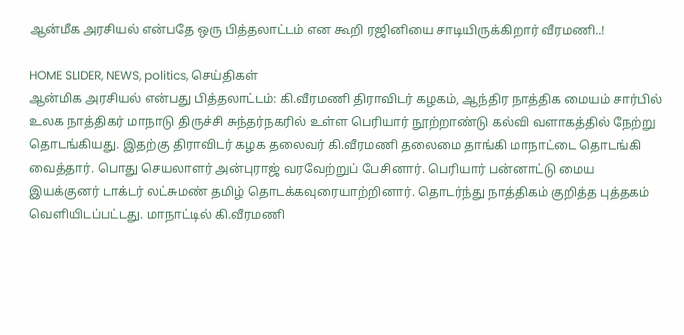ஆன்மீக அரசியல் என்பதே ஒரு பித்தலாட்டம் என கூறி ரஜினியை சாடியிருக்கிறார் வீரமணி..!

HOME SLIDER, NEWS, politics, செய்திகள்
ஆன்மிக அரசியல் என்பது பித்தலாட்டம்: கி.வீரமணி திராவிடர் கழகம், ஆந்திர நாத்திக மையம் சார்பில் உலக நாத்திகர் மாநாடு திருச்சி சுந்தர்நகரில் உள்ள பெரியார் நூற்றாண்டு கல்வி வளாகத்தில் நேற்று தொடங்கியது. இதற்கு திராவிடர் கழக தலைவர் கி.வீரமணி தலைமை தாங்கி மாநாட்டை தொடங்கி வைத்தார். பொது செயலாளர் அன்புராஜ் வரவேற்றுப் பேசினார். பெரியார் பன்னாட்டு மைய இயக்குனர் டாக்டர் லட்சுமண் தமிழ் தொடக்கவுரையாற்றினார். தொடர்ந்து நாத்திகம் குறித்த புத்தகம் வெளியிடப்பட்டது. மாநாட்டில் கி.வீரமணி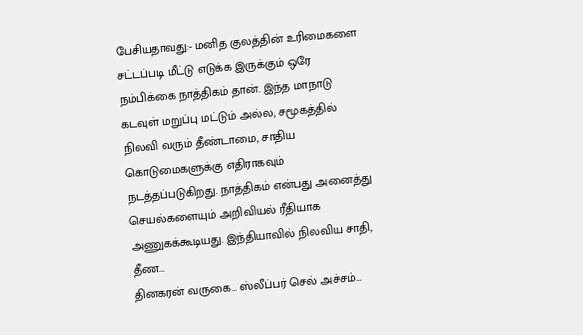பேசியதாவது:- மனித குலத்தின் உரிமைகளை சட்டப்படி மீட்டு எடுக்க இருக்கும் ஒரே நம்பிக்கை நாத்திகம் தான். இந்த மாநாடு கடவுள் மறுப்பு மட்டும் அல்ல, சமூகத்தில் நிலவி வரும் தீண்டாமை, சாதிய கொடுமைகளுக்கு எதிராகவும் நடத்தப்படுகிறது. நாத்திகம் என்பது அனைத்து செயல்களையும் அறிவியல் ரீதியாக அணுகக்கூடியது. இந்தியாவில் நிலவிய சாதி, தீண...
தினகரன் வருகை… ஸ்லீப்பர் செல் அச்சம்…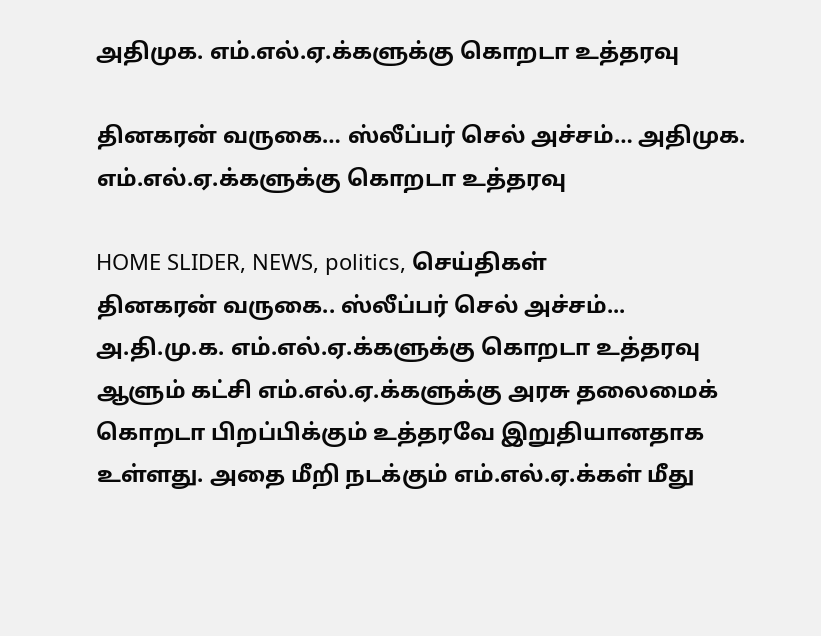அதிமுக. எம்.எல்.ஏ.க்களுக்கு கொறடா உத்தரவு

தினகரன் வருகை… ஸ்லீப்பர் செல் அச்சம்… அதிமுக. எம்.எல்.ஏ.க்களுக்கு கொறடா உத்தரவு

HOME SLIDER, NEWS, politics, செய்திகள்
தினகரன் வருகை.. ஸ்லீப்பர் செல் அச்சம்... அ.தி.மு.க. எம்.எல்.ஏ.க்களுக்கு கொறடா உத்தரவு ஆளும் கட்சி எம்.எல்.ஏ.க்களுக்கு அரசு தலைமைக் கொறடா பிறப்பிக்கும் உத்தரவே இறுதியானதாக உள்ளது. அதை மீறி நடக்கும் எம்.எல்.ஏ.க்கள் மீது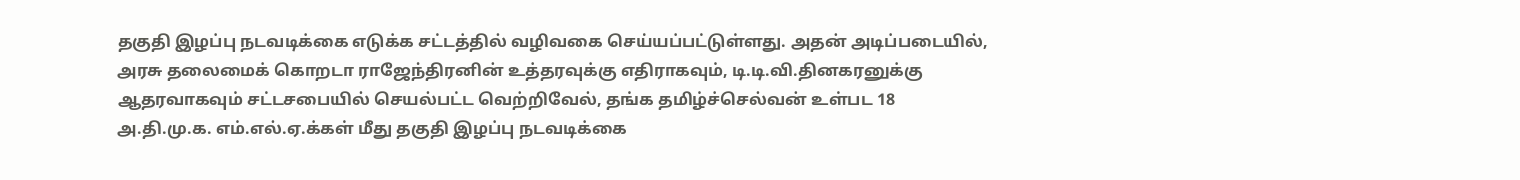தகுதி இழப்பு நடவடிக்கை எடுக்க சட்டத்தில் வழிவகை செய்யப்பட்டுள்ளது. அதன் அடிப்படையில், அரசு தலைமைக் கொறடா ராஜேந்திரனின் உத்தரவுக்கு எதிராகவும், டி.டி.வி.தினகரனுக்கு ஆதரவாகவும் சட்டசபையில் செயல்பட்ட வெற்றிவேல், தங்க தமிழ்ச்செல்வன் உள்பட 18 அ.தி.மு.க. எம்.எல்.ஏ.க்கள் மீது தகுதி இழப்பு நடவடிக்கை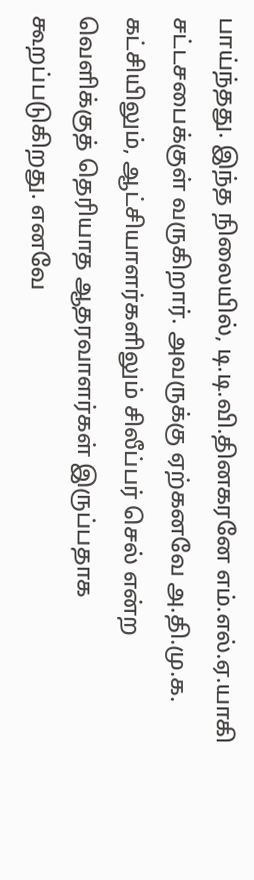பாய்ந்தது. இந்த நிலையில், டி.டி.வி.தினகரனே எம்.எல்.ஏ.யாகி சட்டசபைக்குள் வருகிறார். அவருக்கு ஏற்கனவே அ.தி.மு.க. கட்சியிலும், ஆட்சியாளர்களிலும் சிலீப்பர் செல் என்ற வெளிக்குத் தெரியாத ஆதரவாளர்கள் இருப்பதாக கூறப்படுகிறது. எனவே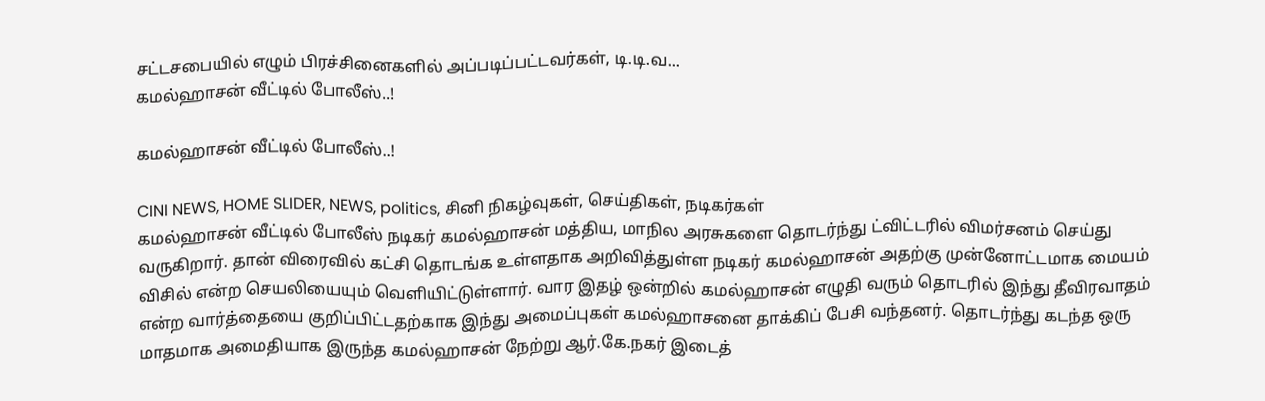சட்டசபையில் எழும் பிரச்சினைகளில் அப்படிப்பட்டவர்கள், டி.டி.வ...
கமல்ஹாசன் வீட்டில் போலீஸ்..!

கமல்ஹாசன் வீட்டில் போலீஸ்..!

CINI NEWS, HOME SLIDER, NEWS, politics, சினி நிகழ்வுகள், செய்திகள், நடிகர்கள்
கமல்ஹாசன் வீட்டில் போலீஸ் நடிகர் கமல்ஹாசன் மத்திய, மாநில அரசுகளை தொடர்ந்து ட்விட்டரில் விமர்சனம் செய்து வருகிறார். தான் விரைவில் கட்சி தொடங்க உள்ளதாக அறிவித்துள்ள நடிகர் கமல்ஹாசன் அதற்கு முன்னோட்டமாக மையம் விசில் என்ற செயலியையும் வெளியிட்டுள்ளார். வார இதழ் ஒன்றில் கமல்ஹாசன் எழுதி வரும் தொடரில் இந்து தீவிரவாதம் என்ற வார்த்தையை குறிப்பிட்டதற்காக இந்து அமைப்புகள் கமல்ஹாசனை தாக்கிப் பேசி வந்தனர். தொடர்ந்து கடந்த ஒரு மாதமாக அமைதியாக இருந்த கமல்ஹாசன் நேற்று ஆர்.கே.நகர் இடைத்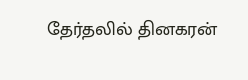தேர்தலில் தினகரன்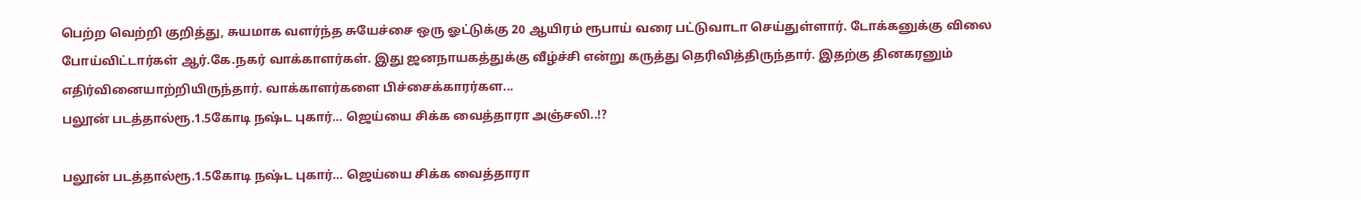பெற்ற வெற்றி குறித்து, சுயமாக வளர்ந்த சுயேச்சை ஒரு ஓட்டுக்கு 20 ஆயிரம் ரூபாய் வரை பட்டுவாடா செய்துள்ளார். டோக்கனுக்கு விலை போய்விட்டார்கள் ஆர்.கே.நகர் வாக்காளர்கள். இது ஜனநாயகத்துக்கு வீழ்ச்சி என்று கருத்து தெரிவித்திருந்தார். இதற்கு தினகரனும் எதிர்வினையாற்றியிருந்தார். வாக்காளர்களை பிச்சைக்காரர்கள...
பலூன் படத்தால்ரூ.1.5கோடி நஷ்ட புகார்… ஜெய்யை சிக்க வைத்தாரா அஞ்சலி..!?

பலூன் படத்தால்ரூ.1.5கோடி நஷ்ட புகார்… ஜெய்யை சிக்க வைத்தாரா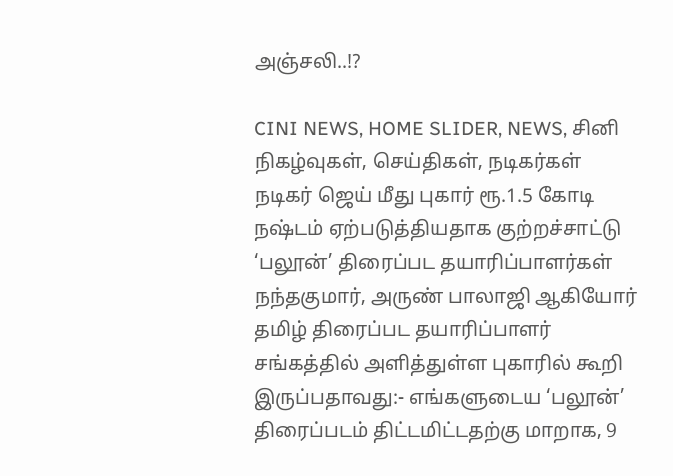அஞ்சலி..!?

CINI NEWS, HOME SLIDER, NEWS, சினி நிகழ்வுகள், செய்திகள், நடிகர்கள்
நடிகர் ஜெய் மீது புகார் ரூ.1.5 கோடி நஷ்டம் ஏற்படுத்தியதாக குற்றச்சாட்டு ‘பலூன்’ திரைப்பட தயாரிப்பாளர்கள் நந்தகுமார், அருண் பாலாஜி ஆகியோர் தமிழ் திரைப்பட தயாரிப்பாளர் சங்கத்தில் அளித்துள்ள புகாரில் கூறி இருப்பதாவது:- எங்களுடைய ‘பலூன்’ திரைப்படம் திட்டமிட்டதற்கு மாறாக, 9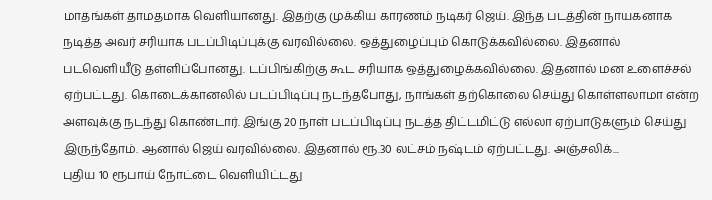மாதங்கள் தாமதமாக வெளியானது. இதற்கு முக்கிய காரணம் நடிகர் ஜெய். இந்த படத்தின் நாயகனாக நடித்த அவர் சரியாக படப்பிடிப்புக்கு வரவில்லை. ஒத்துழைப்பும் கொடுக்கவில்லை. இதனால் படவெளியீடு தள்ளிப்போனது. டப்பிங்கிற்கு கூட சரியாக ஒத்துழைக்கவில்லை. இதனால் மன உளைச்சல் ஏற்பட்டது. கொடைக்கானலில் படப்பிடிப்பு நடந்தபோது, நாங்கள் தற்கொலை செய்து கொள்ளலாமா என்ற அளவுக்கு நடந்து கொண்டார். இங்கு 20 நாள் படப்பிடிப்பு நடத்த திட்டமிட்டு எல்லா ஏற்பாடுகளும் செய்து இருந்தோம். ஆனால் ஜெய் வரவில்லை. இதனால் ரூ.30 லட்சம் நஷ்டம் ஏற்பட்டது. அஞ்சலிக்...
புதிய 10 ரூபாய் நோட்டை வெளியிட்டது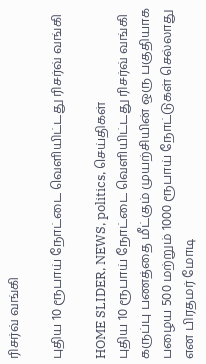ரிசர்வ் வங்கி

புதிய 10 ரூபாய் நோட்டை வெளியிட்டது ரிசர்வ் வங்கி

HOME SLIDER, NEWS, politics, செய்திகள்
புதிய 10 ரூபாய் நோட்டை வெளியிட்டது ரிசர்வ் வங்கி கருப்பு பணத்தை மீட்கும் முயற்சியின் ஒரு பகுதியாக பழைய 500 மற்றும் 1000 ரூபாய் நோட்டுகள் செல்லாது என பிரதமர் மோடி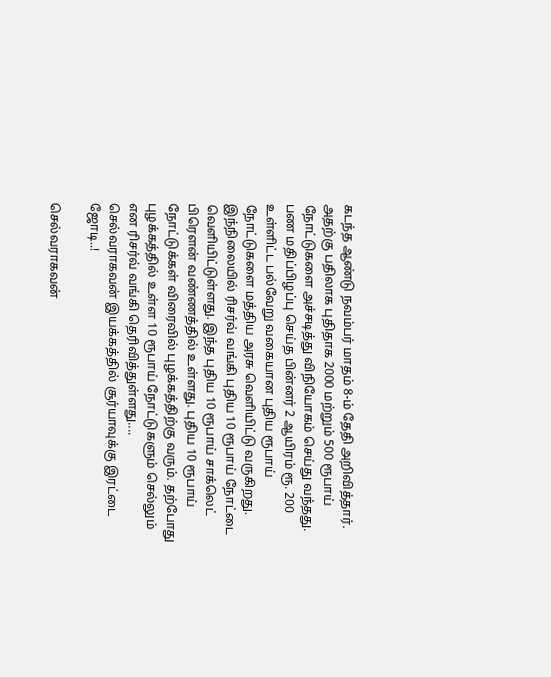கடந்த ஆண்டு நவம்பர் மாதம் 8-ம் தேதி அறிவித்தார். அதற்கு பதிலாக புதிதாக 2000 மற்றும் 500 ரூபாய் நோட்டுகளை அச்சடித்து விநியோகம் செய்து வந்தது. பண மதிப்பிழப்பு செய்த பின்னர் 2 ஆயிரம் ரூ. 200 உள்ளிட்ட பல்வேறு வகையான புதிய ரூபாய் நோட்டுகளை மத்திய அரசு வெளியிட்டு வருகிறது. இந்நிலையில் ரிசர்வ் வங்கி புதிய 10 ரூபாய் நோட்டை வெளியிட்டுள்ளது. இந்த புதிய 10 ரூபாய் சாக்லெட் பிரௌன் வண்ணத்தில் உள்ளது. புதிய 10 ரூபாய் நோட்டுக்கள் விரைவில் புழக்கத்திற்கு வரும். தற்போது புழக்கத்தில் உள்ள 10 ரூபாய் நோட்டுகளும் செல்லும் என ரிசர்வ் வங்கி தெரிவித்துள்ளது....
செல்வராகவன் இயக்கத்தில் சூர்யாவுக்கு இரட்டை ஜோடி..!

செல்வராகவன்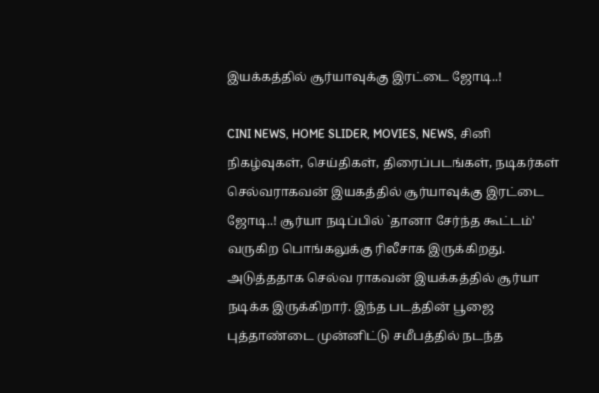இயக்கத்தில் சூர்யாவுக்கு இரட்டை ஜோடி..!

CINI NEWS, HOME SLIDER, MOVIES, NEWS, சினி நிகழ்வுகள், செய்திகள், திரைப்படங்கள், நடிகர்கள்
செல்வராகவன் இயகத்தில் சூர்யாவுக்கு இரட்டை ஜோடி..! சூர்யா நடிப்பில் `தானா சேர்ந்த கூட்டம்' வருகிற பொங்கலுக்கு ரிலீசாக இருக்கிறது. அடுத்ததாக செல்வ ராகவன் இயக்கத்தில் சூர்யா நடிக்க இருக்கிறார். இந்த படத்தின் பூஜை புத்தாண்டை முன்னிட்டு சமீபத்தில் நடந்த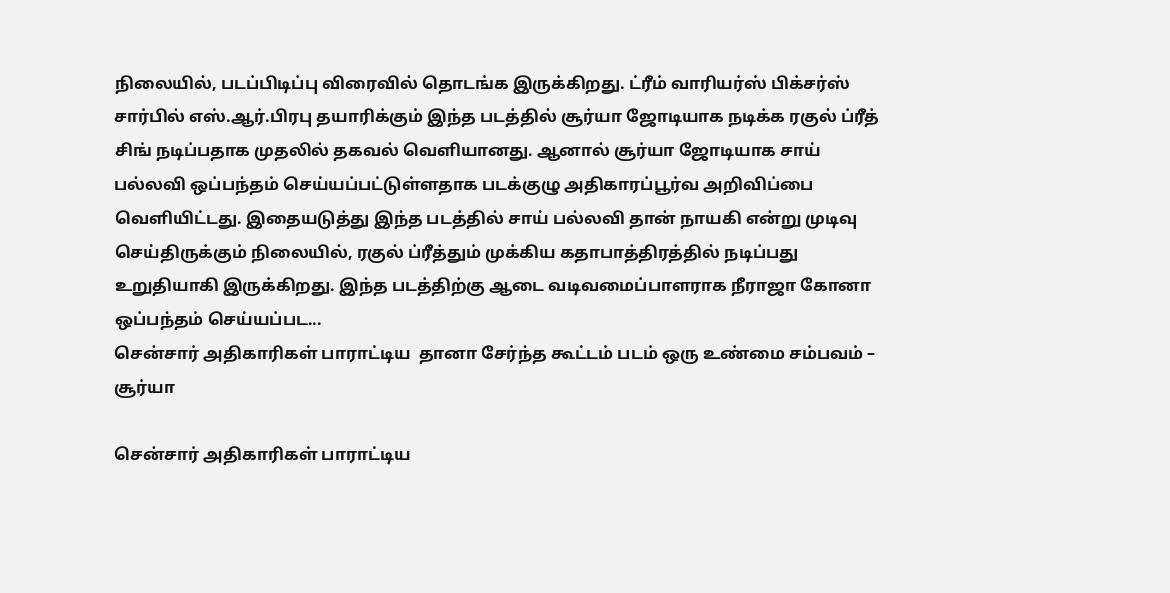நிலையில், படப்பிடிப்பு விரைவில் தொடங்க இருக்கிறது. ட்ரீம் வாரியர்ஸ் பிக்சர்ஸ் சார்பில் எஸ்.ஆர்.பிரபு தயாரிக்கும் இந்த படத்தில் சூர்யா ஜோடியாக நடிக்க ரகுல் ப்ரீத் சிங் நடிப்பதாக முதலில் தகவல் வெளியானது. ஆனால் சூர்யா ஜோடியாக சாய் பல்லவி ஒப்பந்தம் செய்யப்பட்டுள்ளதாக படக்குழு அதிகாரப்பூர்வ அறிவிப்பை வெளியிட்டது. இதையடுத்து இந்த படத்தில் சாய் பல்லவி தான் நாயகி என்று முடிவு செய்திருக்கும் நிலையில், ரகுல் ப்ரீத்தும் முக்கிய கதாபாத்திரத்தில் நடிப்பது உறுதியாகி இருக்கிறது. இந்த படத்திற்கு ஆடை வடிவமைப்பாளராக நீராஜா கோனா ஒப்பந்தம் செய்யப்பட...
சென்சார் அதிகாரிகள் பாராட்டிய  தானா சேர்ந்த கூட்டம் படம் ஒரு உண்மை சம்பவம் – சூர்யா

சென்சார் அதிகாரிகள் பாராட்டிய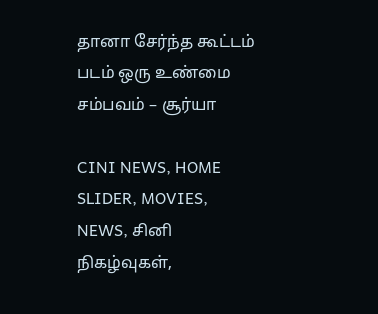தானா சேர்ந்த கூட்டம் படம் ஒரு உண்மை சம்பவம் – சூர்யா

CINI NEWS, HOME SLIDER, MOVIES, NEWS, சினி நிகழ்வுகள்,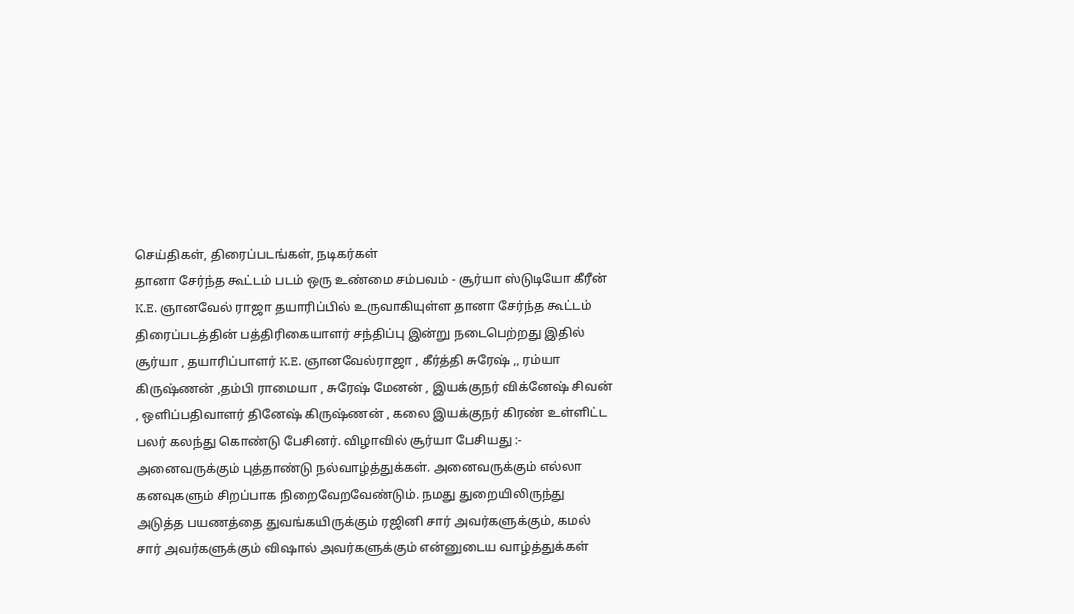செய்திகள், திரைப்படங்கள், நடிகர்கள்
தானா சேர்ந்த கூட்டம் படம் ஒரு உண்மை சம்பவம் - சூர்யா ஸ்டுடியோ கீரீன் K.E. ஞானவேல் ராஜா தயாரிப்பில் உருவாகியுள்ள தானா சேர்ந்த கூட்டம் திரைப்படத்தின் பத்திரிகையாளர் சந்திப்பு இன்று நடைபெற்றது இதில் சூர்யா , தயாரிப்பாளர் K.E. ஞானவேல்ராஜா , கீர்த்தி சுரேஷ் ,, ரம்யா கிருஷ்ணன் ,தம்பி ராமையா , சுரேஷ் மேனன் , இயக்குநர் விக்னேஷ் சிவன் , ஒளிப்பதிவாளர் தினேஷ் கிருஷ்ணன் , கலை இயக்குநர் கிரண் உள்ளிட்ட பலர் கலந்து கொண்டு பேசினர். விழாவில் சூர்யா பேசியது :- அனைவருக்கும் புத்தாண்டு நல்வாழ்த்துக்கள். அனைவருக்கும் எல்லா கனவுகளும் சிறப்பாக நிறைவேறவேண்டும். நமது துறையிலிருந்து அடுத்த பயணத்தை துவங்கயிருக்கும் ரஜினி சார் அவர்களுக்கும், கமல் சார் அவர்களுக்கும் விஷால் அவர்களுக்கும் என்னுடைய வாழ்த்துக்கள்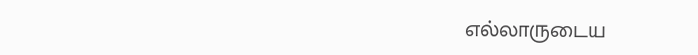எல்லாருடைய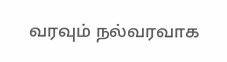வரவும் நல்வரவாக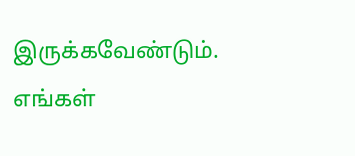இருக்கவேண்டும். எங்கள்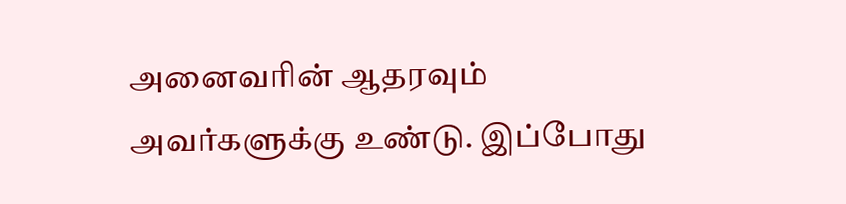அனைவரின் ஆதரவும் அவர்களுக்கு உண்டு. இப்போது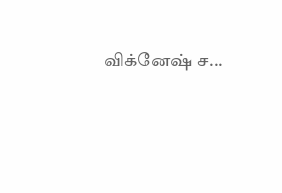விக்னேஷ் ச...